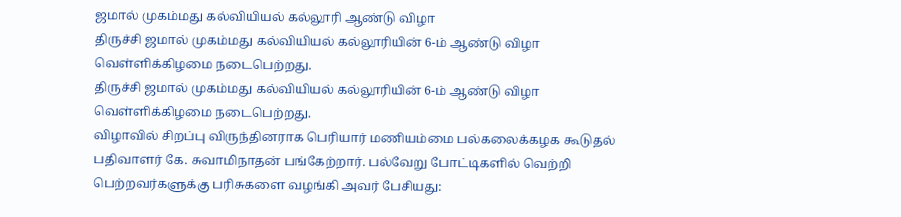ஜமால் முகம்மது கல்வியியல் கல்லூரி ஆண்டு விழா
திருச்சி ஜமால் முகம்மது கல்வியியல் கல்லூரியின் 6-ம் ஆண்டு விழா வெள்ளிக்கிழமை நடைபெற்றது.
திருச்சி ஜமால் முகம்மது கல்வியியல் கல்லூரியின் 6-ம் ஆண்டு விழா வெள்ளிக்கிழமை நடைபெற்றது.
விழாவில் சிறப்பு விருந்தினராக பெரியார் மணியம்மை பல்கலைக்கழக கூடுதல் பதிவாளர் கே. சுவாமிநாதன் பங்கேற்றார். பல்வேறு போட்டிகளில் வெற்றி பெற்றவர்களுக்கு பரிசுகளை வழங்கி அவர் பேசியது: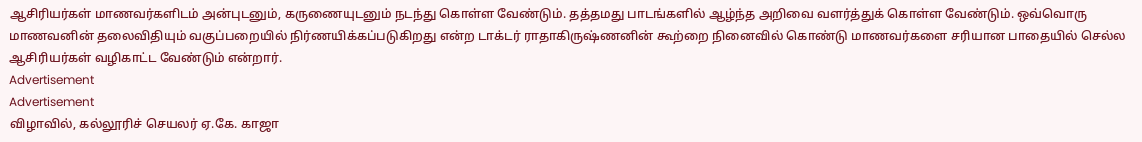ஆசிரியர்கள் மாணவர்களிடம் அன்புடனும், கருணையுடனும் நடந்து கொள்ள வேண்டும். தத்தமது பாடங்களில் ஆழ்ந்த அறிவை வளர்த்துக் கொள்ள வேண்டும். ஒவ்வொரு மாணவனின் தலைவிதியும் வகுப்பறையில் நிர்ணயிக்கப்படுகிறது என்ற டாக்டர் ராதாகிருஷ்ணனின் கூற்றை நினைவில் கொண்டு மாணவர்களை சரியான பாதையில் செல்ல ஆசிரியர்கள் வழிகாட்ட வேண்டும் என்றார்.
Advertisement
Advertisement
விழாவில், கல்லூரிச் செயலர் ஏ.கே. காஜா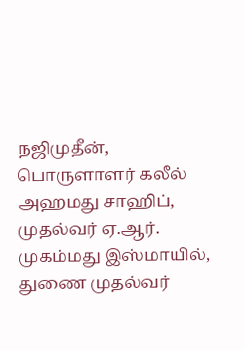நஜிமுதீன், பொருளாளர் கலீல் அஹமது சாஹிப், முதல்வர் ஏ.ஆர். முகம்மது இஸ்மாயில், துணை முதல்வர்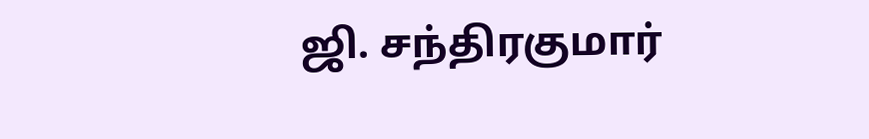ஜி. சந்திரகுமார்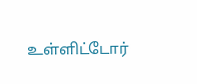உள்ளிட்டோர்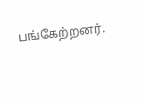பங்கேற்றனர்.